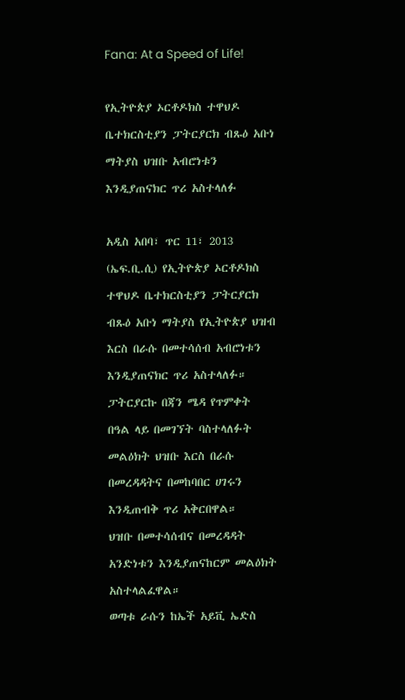Fana: At a Speed of Life!

የኢትዮጵያ ኦርቶዶክስ ተዋህዶ ቤተክርስቲያን ፓትርያርክ ብጹዕ አቡነ ማትያስ ህዝቡ አብሮነቱን እንዲያጠናክር ጥሪ አስተላለፉ

አዲስ አበባ፣ ጥር 11፣ 2013 (ኤፍ.ቢ.ሲ) የኢትዮጵያ ኦርቶዶክስ ተዋህዶ ቤተክርስቲያን ፓትርያርክ ብጹዕ አቡነ ማትያስ የኢትዮጵያ ህዝብ እርስ በራሱ በመተሳሰብ አብሮነቱን እንዲያጠናክር ጥሪ አስተላለፉ።
ፓትርያርኩ በጃን ሜዳ የጥምቀት በዓል ላይ በመገኘት ባስተላለፉት መልዕክት ህዝቡ እርስ በራሱ በመረዳዳትና በመከባበር ሀገሩን እንዲጠብቅ ጥሪ አቅርበዋል።
ህዝቡ በመተሳሰብና በመረዳዳት አንድነቱን እንዲያጠናከርም መልዕክት አስተላልፈዋል።
ወጣቱ ራሱን ከኤች አይቪ ኤድስ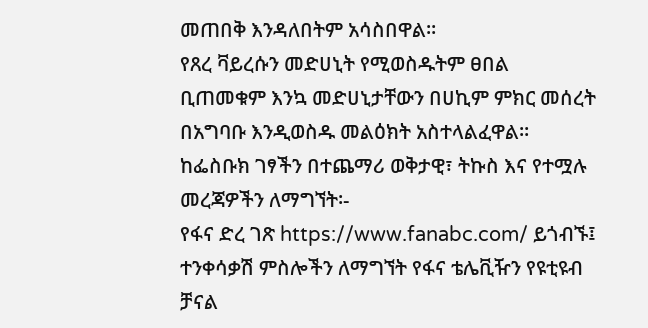መጠበቅ እንዳለበትም አሳስበዋል።
የጸረ ቫይረሱን መድሀኒት የሚወስዱትም ፀበል ቢጠመቁም እንኳ መድሀኒታቸውን በሀኪም ምክር መሰረት በአግባቡ እንዲወስዱ መልዕክት አስተላልፈዋል።
ከፌስቡክ ገፃችን በተጨማሪ ወቅታዊ፣ ትኩስ እና የተሟሉ መረጃዎችን ለማግኘት፡-
የፋና ድረ ገጽ https://www.fanabc.com/ ይጎብኙ፤
ተንቀሳቃሽ ምስሎችን ለማግኘት የፋና ቴሌቪዥን የዩቲዩብ ቻናል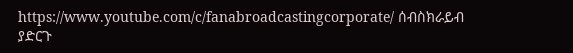https://www.youtube.com/c/fanabroadcastingcorporate/ ሰብስክራይብ ያድርጉ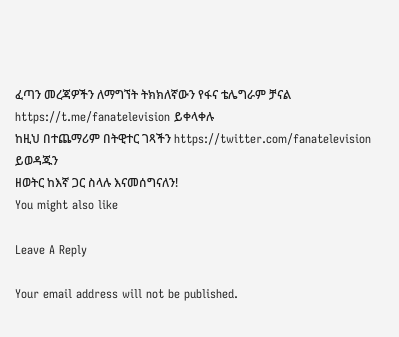ፈጣን መረጃዎችን ለማግኘት ትክክለኛውን የፋና ቴሌግራም ቻናል https://t.me/fanatelevision ይቀላቀሉ
ከዚህ በተጨማሪም በትዊተር ገጻችን https://twitter.com/fanatelevision ይወዳጁን
ዘወትር ከእኛ ጋር ስላሉ እናመሰግናለን!
You might also like

Leave A Reply

Your email address will not be published.